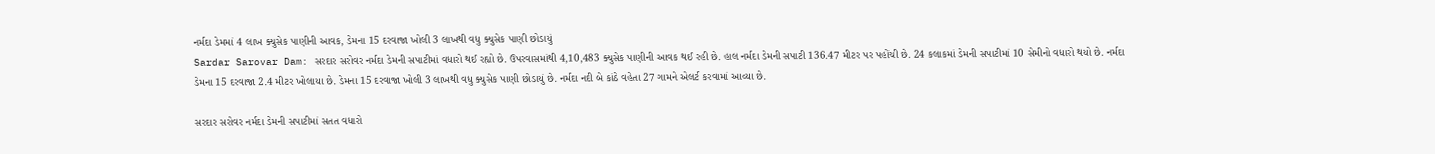નર્મદા ડેમમાં 4 લાખ ક્યુસેક પાણીની આવક, ડેમના 15 દરવાજા ખોલી 3 લાખથી વધુ ક્યુસેક પાણી છોડાયું
Sardar Sarovar Dam: સરદાર સરોવર નર્મદા ડેમની સપાટીમાં વધારો થઈ રહ્યો છે. ઉપરવાસમાંથી 4,10,483 ક્યુસેક પાણીની આવક થઈ રહી છે. હાલ નર્મદા ડેમની સપાટી 136.47 મીટર પર પહોંચી છે. 24 કલાકમાં ડેમની સપાટીમાં 10 સેમીનો વધારો થયો છે. નર્મદા ડેમના 15 દરવાજા 2.4 મીટર ખોલાયા છે. ડેમના 15 દરવાજા ખોલી 3 લાખથી વધુ ક્યુસેક પાણી છોડાયું છે. નર્મદા નદી બે કાંઠે વહેતા 27 ગામને એલર્ટ કરવામાં આવ્યા છે.

સરદાર સરોવર નર્મદા ડેમની સપાટીમાં સતત વધારો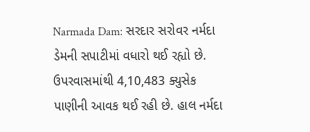Narmada Dam: સરદાર સરોવર નર્મદા ડેમની સપાટીમાં વધારો થઈ રહ્યો છે. ઉપરવાસમાંથી 4,10,483 ક્યુસેક પાણીની આવક થઈ રહી છે. હાલ નર્મદા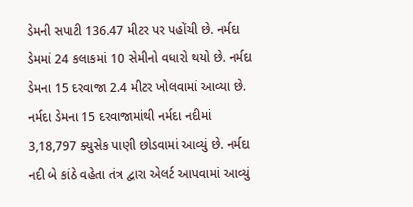ડેમની સપાટી 136.47 મીટર પર પહોંચી છે. નર્મદા ડેમમાં 24 કલાકમાં 10 સેમીનો વધારો થયો છે. નર્મદા ડેમના 15 દરવાજા 2.4 મીટર ખોલવામાં આવ્યા છે. નર્મદા ડેમના 15 દરવાજામાંથી નર્મદા નદીમાં 3,18,797 ક્યુસેક પાણી છોડવામાં આવ્યું છે. નર્મદા નદી બે કાંઠે વહેતા તંત્ર દ્વારા એલર્ટ આપવામાં આવ્યું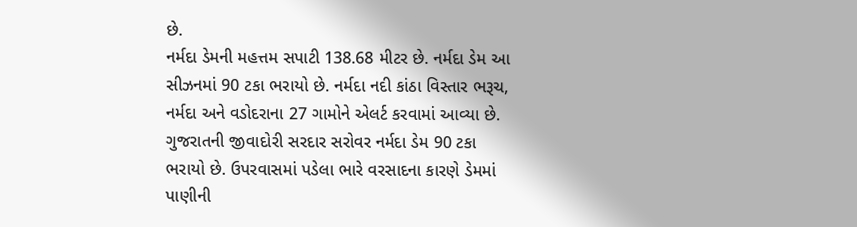છે.
નર્મદા ડેમની મહત્તમ સપાટી 138.68 મીટર છે. નર્મદા ડેમ આ સીઝનમાં 90 ટકા ભરાયો છે. નર્મદા નદી કાંઠા વિસ્તાર ભરૂચ, નર્મદા અને વડોદરાના 27 ગામોને એલર્ટ કરવામાં આવ્યા છે. ગુજરાતની જીવાદોરી સરદાર સરોવર નર્મદા ડેમ 90 ટકા ભરાયો છે. ઉપરવાસમાં પડેલા ભારે વરસાદના કારણે ડેમમાં પાણીની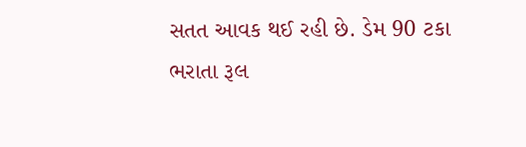સતત આવક થઈ રહી છે. ડેમ 90 ટકા ભરાતા રૂલ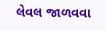લેવલ જાળવવા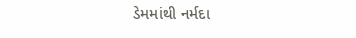ડેમમાંથી નર્મદા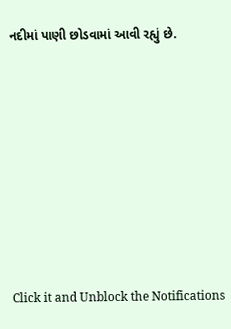નદીમાં પાણી છોડવામાં આવી રહ્યું છે.












Click it and Unblock the Notifications